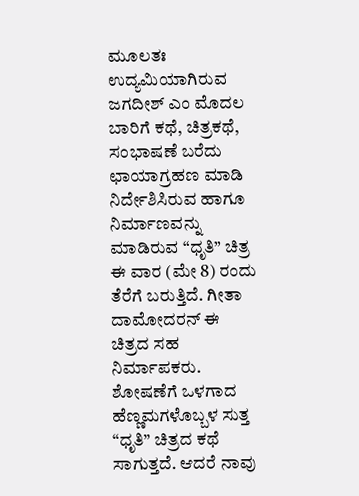ಮೂಲತಃ ಉದ್ಯಮಿಯಾಗಿರುವ ಜಗದೀಶ್ ಎಂ ಮೊದಲ ಬಾರಿಗೆ ಕಥೆ, ಚಿತ್ರಕಥೆ, ಸಂಭಾಷಣೆ ಬರೆದು ಛಾಯಾಗ್ರಹಣ ಮಾಡಿ ನಿರ್ದೇಶಿಸಿರುವ ಹಾಗೂ ನಿರ್ಮಾಣವನ್ನು ಮಾಡಿರುವ “ಧೃತಿ” ಚಿತ್ರ ಈ ವಾರ (ಮೇ 8) ರಂದು ತೆರೆಗೆ ಬರುತ್ತಿದೆ. ಗೀತಾ ದಾಮೋದರನ್ ಈ ಚಿತ್ರದ ಸಹ ನಿರ್ಮಾಪಕರು.
ಶೋಷಣೆಗೆ ಒಳಗಾದ ಹೆಣ್ಣಮಗಳೊಬ್ಬಳ ಸುತ್ತ “ಧೃತಿ” ಚಿತ್ರದ ಕಥೆ ಸಾಗುತ್ತದೆ. ಆದರೆ ನಾವು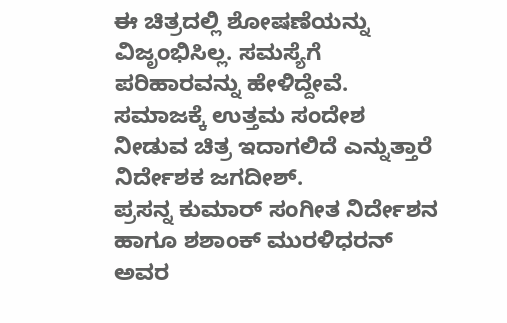ಈ ಚಿತ್ರದಲ್ಲಿ ಶೋಷಣೆಯನ್ನು ವಿಜೃಂಭಿಸಿಲ್ಲ. ಸಮಸ್ಯೆಗೆ ಪರಿಹಾರವನ್ನು ಹೇಳಿದ್ದೇವೆ. ಸಮಾಜಕ್ಕೆ ಉತ್ತಮ ಸಂದೇಶ ನೀಡುವ ಚಿತ್ರ ಇದಾಗಲಿದೆ ಎನ್ನುತ್ತಾರೆ ನಿರ್ದೇಶಕ ಜಗದೀಶ್.
ಪ್ರಸನ್ನ ಕುಮಾರ್ ಸಂಗೀತ ನಿರ್ದೇಶನ ಹಾಗೂ ಶಶಾಂಕ್ ಮುರಳಿಧರನ್ ಅವರ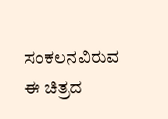ಸಂಕಲನವಿರುವ ಈ ಚಿತ್ರದ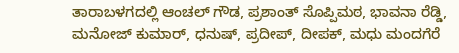ತಾರಾಬಳಗದಲ್ಲಿ ಆಂಚಲ್ ಗೌಡ, ಪ್ರಶಾಂತ್ ಸೊಪ್ಪಿಮಠ, ಭಾವನಾ ರೆಡ್ಡಿ, ಮನೋಜ್ ಕುಮಾರ್, ಧನುಷ್, ಪ್ರದೀಪ್, ದೀಪಕ್, ಮಧು ಮಂದಗೆರೆ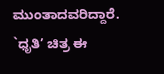ಮುಂತಾದವರಿದ್ದಾರೆ.
`ಧೃತಿ’ ಚಿತ್ರ ಈ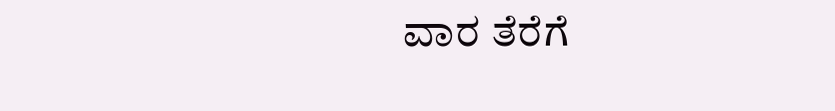ವಾರ ತೆರೆಗೆ